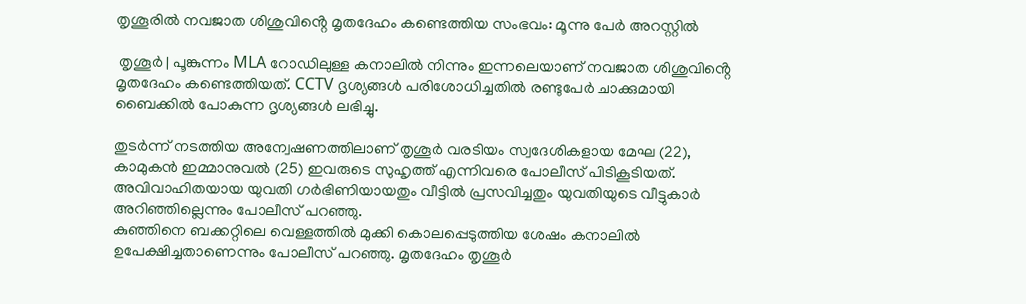തൃശൂരിൽ നവജാത ശിശുവിൻ്റെ മൃതദേഹം കണ്ടെത്തിയ സംഭവം: മൂന്നു പേർ അറസ്റ്റിൽ

 തൃശൂർ | പൂങ്കുന്നം MLA റോഡിലുള്ള കനാലിൽ നിന്നും ഇന്നലെയാണ് നവജാത ശിശുവിൻ്റെ മൃതദേഹം കണ്ടെത്തിയത്. CCTV ദൃശ്യങ്ങൾ പരിശോധിച്ചതിൽ രണ്ടുപേർ ചാക്കുമായി ബൈക്കിൽ പോകുന്ന ദൃശ്യങ്ങൾ ലഭിച്ചു.

തുടർന്ന് നടത്തിയ അന്വേഷണത്തിലാണ് തൃശൂർ വരടിയം സ്വദേശികളായ മേഘ (22), കാമുകൻ ഇമ്മാനുവൽ (25) ഇവരുടെ സുഹൃത്ത്‌ എന്നിവരെ പോലീസ് പിടികൂടിയത്. അവിവാഹിതയായ യുവതി ഗർഭിണിയായതും വീട്ടിൽ പ്രസവിച്ചതും യുവതിയുടെ വീട്ടുകാർ അറിഞ്ഞില്ലെന്നും പോലീസ് പറഞ്ഞു.
കുഞ്ഞിനെ ബക്കറ്റിലെ വെള്ളത്തിൽ മുക്കി കൊലപ്പെടുത്തിയ ശേഷം കനാലിൽ ഉപേക്ഷിച്ചതാണെന്നും പോലീസ് പറഞ്ഞു. മൃതദേഹം തൃശൂർ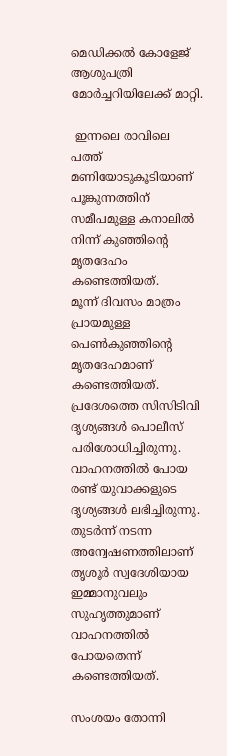മെഡിക്കൽ കോളേജ് ആശുപത്രി മോർച്ചറിയിലേക്ക് മാറ്റി.

 ഇന്നലെ രാവിലെ പത്ത് മണിയോടുകൂടിയാണ് പൂങ്കുന്നത്തിന് സമീപമുള്ള കനാലില്‍ നിന്ന് കുഞ്ഞിന്റെ മൃതദേഹം കണ്ടെത്തിയത്.
മൂന്ന് ദിവസം മാത്രം പ്രായമുള്ള പെണ്‍കുഞ്ഞിന്റെ മൃതദേഹമാണ് കണ്ടെത്തിയത്. പ്രദേശത്തെ സിസിടിവി ദൃശ്യങ്ങള്‍ പൊലീസ് പരിശോധിച്ചിരുന്നു. വാഹനത്തില്‍ പോയ രണ്ട് യുവാക്കളുടെ ദൃശ്യങ്ങള്‍ ലഭിച്ചിരുന്നു. തുടര്‍ന്ന് നടന്ന അന്വേഷണത്തിലാണ് തൃശൂര്‍ സ്വദേശിയായ ഇമ്മാനുവലും സുഹൃത്തുമാണ് വാഹനത്തില്‍ പോയതെന്ന് കണ്ടെത്തിയത്.

സംശയം തോന്നി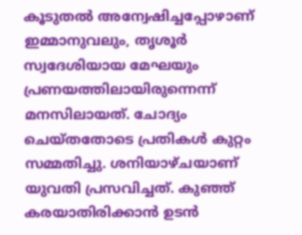കൂടുതല്‍ അന്വേഷിച്ചപ്പോഴാണ് ഇമ്മാനുവലും, തൃശൂര്‍ സ്വദേശിയായ മേഘയും പ്രണയത്തിലായിരുന്നെന്ന് മനസിലായത്. ചോദ്യം ചെയ്തതോടെ പ്രതികള്‍ കുറ്റം സമ്മതിച്ചു. ശനിയാഴ്ചയാണ് യുവതി പ്രസവിച്ചത്. കുഞ്ഞ് കരയാതിരിക്കാന്‍ ഉടന്‍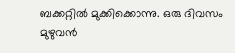ബക്കറ്റില്‍ മുക്കിക്കൊന്നു. ഒരു ദിവസം മുഴുവന്‍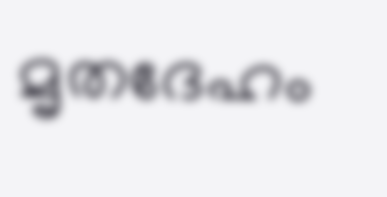മൃതദേഹം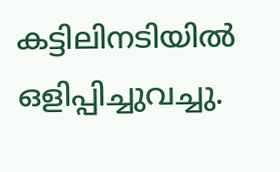കട്ടിലിനടിയില്‍ ഒളിപ്പിച്ചുവച്ചു.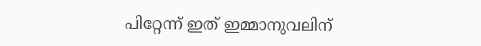പിറ്റേന്ന് ഇത് ഇമ്മാനുവലിന്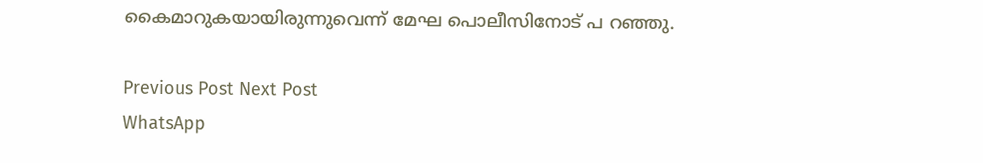കൈമാറുകയായിരുന്നുവെന്ന് മേഘ പൊലീസിനോട് പ റഞ്ഞു.

Previous Post Next Post
WhatsApp